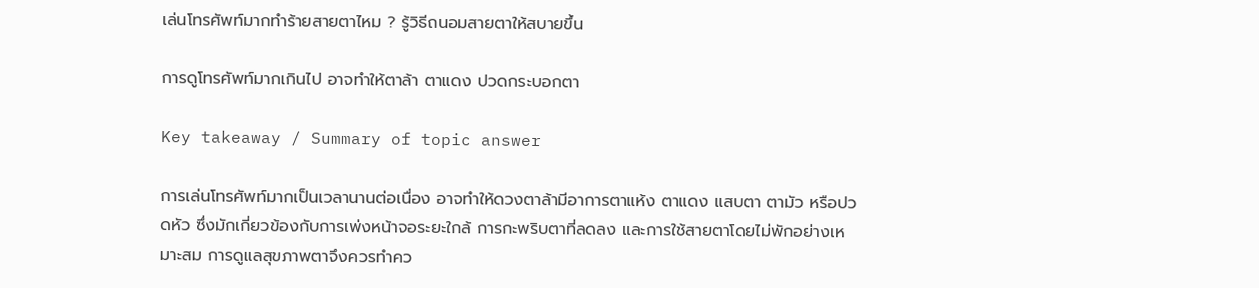เล่นโทรศัพท์มากทำร้ายสายตาไหม ? รู้วิธีถนอมสายตาให้สบายขึ้น

การดูโทรศัพท์มากเกินไป อาจทำให้ตาล้า ตาแดง ปวดกระบอกตา

Key takeaway / Summary of topic answer

การเล่นโทรศัพท์มากเป็นเวลานานต่อเนื่อง อาจทำให้ดวงตาล้ามีอาการตาแห้ง ตาแดง แสบตา ตามัว หรือปวดหัว ซึ่งมักเกี่ยวข้องกับการเพ่งหน้าจอระยะใกล้ การกะพริบตาที่ลดลง และการใช้สายตาโดยไม่พักอย่างเหมาะสม การดูแลสุขภาพตาจึงควรทำคว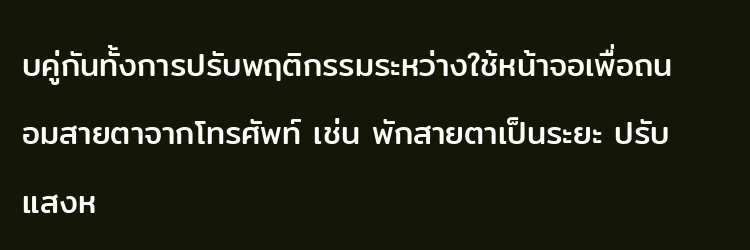บคู่กันทั้งการปรับพฤติกรรมระหว่างใช้หน้าจอเพื่อถนอมสายตาจากโทรศัพท์ เช่น พักสายตาเป็นระยะ ปรับแสงห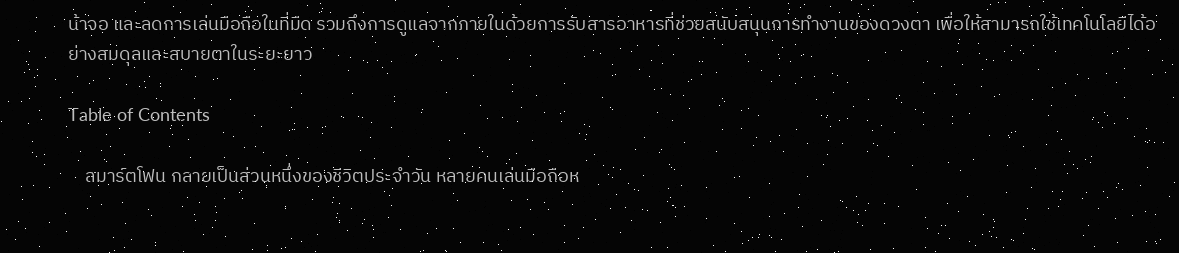น้าจอ และลดการเล่นมือถือในที่มืด รวมถึงการดูแลจากภายในด้วยการรับสารอาหารที่ช่วยสนับสนุนการทำงานของดวงตา เพื่อให้สามารถใช้เทคโนโลยีได้อย่างสมดุลและสบายตาในระยะยาว

Table of Contents

    สมาร์ตโฟน กลายเป็นส่วนหนึ่งของชีวิตประจำวัน หลายคนเล่นมือถือห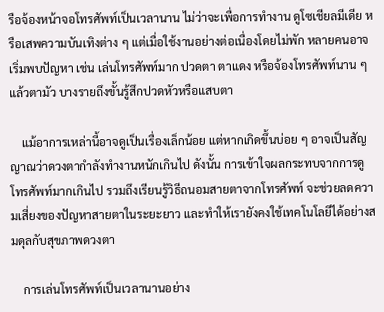รือจ้องหน้าจอโทรศัพท์เป็นเวลานาน ไม่ว่าจะเพื่อการทำงาน ดูโซเชียลมีเดีย หรือเสพความบันเทิงต่าง ๆ แต่เมื่อใช้งานอย่างต่อเนื่องโดยไม่พัก หลายคนอาจเริ่มพบปัญหา เช่น เล่นโทรศัพท์มาก ปวดตา ตาแดง หรือจ้องโทรศัพท์นาน ๆ แล้วตามัว บางรายถึงขั้นรู้สึกปวดหัวหรือแสบตา

    แม้อาการเหล่านี้อาจดูเป็นเรื่องเล็กน้อย แต่หากเกิดขึ้นบ่อย ๆ อาจเป็นสัญญาณว่าดวงตากำลังทำงานหนักเกินไป ดังนั้น การเข้าใจผลกระทบจากการดูโทรศัพท์มากเกินไป รวมถึงเรียนรู้วิธีถนอมสายตาจากโทรศัพท์ จะช่วยลดความเสี่ยงของปัญหาสายตาในระยะยาว และทำให้เรายังคงใช้เทคโนโลยีได้อย่างสมดุลกับสุขภาพดวงตา

    การเล่นโทรศัพท์เป็นเวลานานอย่าง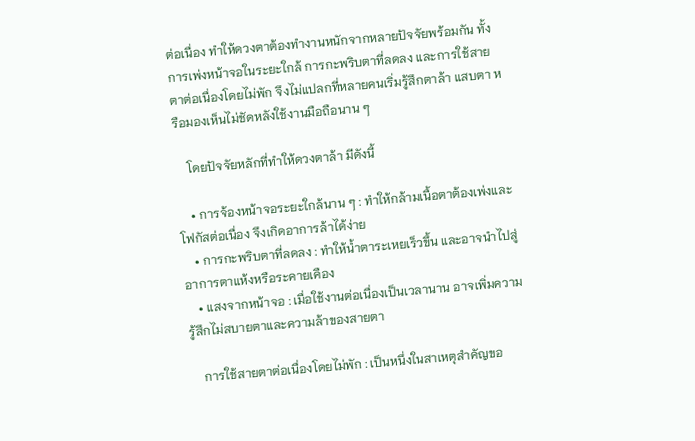ต่อเนื่อง ทำให้ดวงตาต้องทำงานหนักจากหลายปัจจัยพร้อมกัน ทั้งการเพ่งหน้าจอในระยะใกล้ การกะพริบตาที่ลดลง และการใช้สายตาต่อเนื่องโดยไม่พัก จึงไม่แปลกที่หลายคนเริ่มรู้สึกตาล้า แสบตา หรือมองเห็นไม่ชัดหลังใช้งานมือถือนาน ๆ

    โดยปัจจัยหลักที่ทำให้ดวงตาล้า มีดังนี้

    • การจ้องหน้าจอระยะใกล้นาน ๆ : ทำให้กล้ามเนื้อตาต้องเพ่งและโฟกัสต่อเนื่อง จึงเกิดอาการล้าได้ง่าย
    • การกะพริบตาที่ลดลง : ทำให้น้ำตาระเหยเร็วขึ้น และอาจนำไปสู่อาการตาแห้งหรือระคายเคือง
    • แสงจากหน้าจอ : เมื่อใช้งานต่อเนื่องเป็นเวลานาน อาจเพิ่มความรู้สึกไม่สบายตาและความล้าของสายตา

    การใช้สายตาต่อเนื่องโดยไม่พัก : เป็นหนึ่งในสาเหตุสำคัญขอ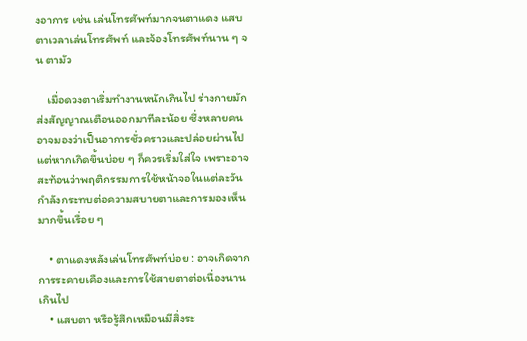งอาการ เช่น เล่นโทรศัพท์มากจนตาแดง แสบตาเวลาเล่นโทรศัพท์ และจ้องโทรศัพท์นาน ๆ จน ตามัว

    เมื่อดวงตาเริ่มทำงานหนักเกินไป ร่างกายมักส่งสัญญาณเตือนออกมาทีละน้อย ซึ่งหลายคนอาจมองว่าเป็นอาการชั่วคราวและปล่อยผ่านไป แต่หากเกิดขึ้นบ่อย ๆ ก็ควรเริ่มใส่ใจ เพราะอาจสะท้อนว่าพฤติกรรมการใช้หน้าจอในแต่ละวันกำลังกระทบต่อความสบายตาและการมองเห็นมากขึ้นเรื่อย ๆ

    • ตาแดงหลังเล่นโทรศัพท์บ่อย : อาจเกิดจากการระคายเคืองและการใช้สายตาต่อเนื่องนานเกินไป
    • แสบตา หรือรู้สึกเหมือนมีสิ่งระ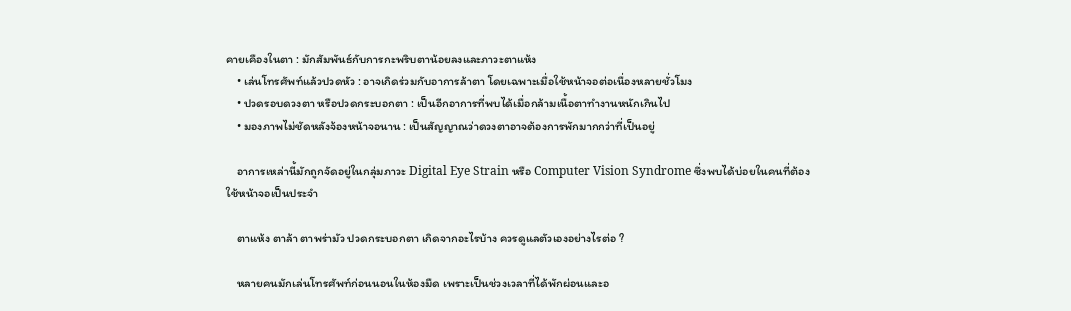คายเคืองในตา : มักสัมพันธ์กับการกะพริบตาน้อยลงและภาวะตาแห้ง
    • เล่นโทรศัพท์แล้วปวดหัว : อาจเกิดร่วมกับอาการล้าตา โดยเฉพาะเมื่อใช้หน้าจอต่อเนื่องหลายชั่วโมง
    • ปวดรอบดวงตา หรือปวดกระบอกตา : เป็นอีกอาการที่พบได้เมื่อกล้ามเนื้อตาทำงานหนักเกินไป
    • มองภาพไม่ชัดหลังจ้องหน้าจอนาน : เป็นสัญญาณว่าดวงตาอาจต้องการพักมากกว่าที่เป็นอยู่

    อาการเหล่านี้มักถูกจัดอยู่ในกลุ่มภาวะ Digital Eye Strain หรือ Computer Vision Syndrome ซึ่งพบได้บ่อยในคนที่ต้องใช้หน้าจอเป็นประจำ

    ตาแห้ง ตาล้า ตาพร่ามัว ปวดกระบอกตา เกิดจากอะไรบ้าง ควรดูแลตัวเองอย่างไรต่อ ?

    หลายคนมักเล่นโทรศัพท์ก่อนนอนในห้องมืด เพราะเป็นช่วงเวลาที่ได้พักผ่อนและอ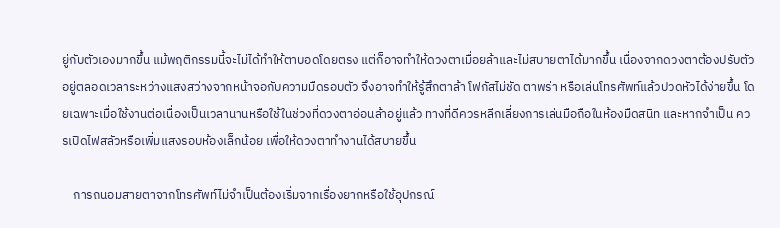ยู่กับตัวเองมากขึ้น แม้พฤติกรรมนี้จะไม่ได้ทำให้ตาบอดโดยตรง แต่ก็อาจทำให้ดวงตาเมื่อยล้าและไม่สบายตาได้มากขึ้น เนื่องจากดวงตาต้องปรับตัวอยู่ตลอดเวลาระหว่างแสงสว่างจากหน้าจอกับความมืดรอบตัว จึงอาจทำให้รู้สึกตาล้า โฟกัสไม่ชัด ตาพร่า หรือเล่นโทรศัพท์แล้วปวดหัวได้ง่ายขึ้น โดยเฉพาะเมื่อใช้งานต่อเนื่องเป็นเวลานานหรือใช้ในช่วงที่ดวงตาอ่อนล้าอยู่แล้ว ทางที่ดีควรหลีกเลี่ยงการเล่นมือถือในห้องมืดสนิท และหากจำเป็น ควรเปิดไฟสลัวหรือเพิ่มแสงรอบห้องเล็กน้อย เพื่อให้ดวงตาทำงานได้สบายขึ้น

    การถนอมสายตาจากโทรศัพท์ไม่จำเป็นต้องเริ่มจากเรื่องยากหรือใช้อุปกรณ์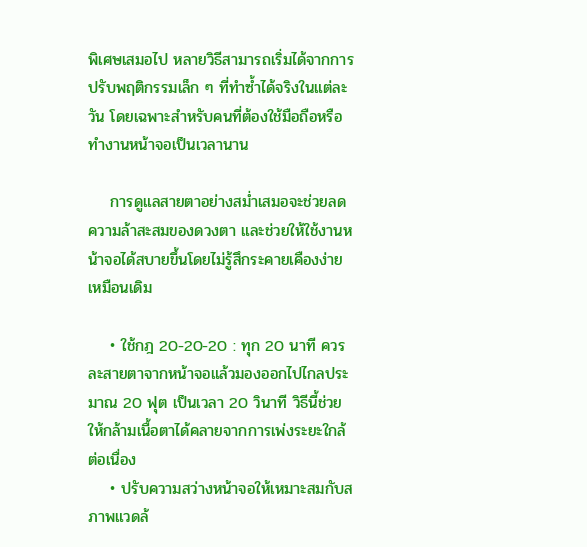พิเศษเสมอไป หลายวิธีสามารถเริ่มได้จากการปรับพฤติกรรมเล็ก ๆ ที่ทำซ้ำได้จริงในแต่ละวัน โดยเฉพาะสำหรับคนที่ต้องใช้มือถือหรือทำงานหน้าจอเป็นเวลานาน

    การดูแลสายตาอย่างสม่ำเสมอจะช่วยลดความล้าสะสมของดวงตา และช่วยให้ใช้งานหน้าจอได้สบายขึ้นโดยไม่รู้สึกระคายเคืองง่ายเหมือนเดิม

    • ใช้กฎ 20-20-20 : ทุก 20 นาที ควรละสายตาจากหน้าจอแล้วมองออกไปไกลประมาณ 20 ฟุต เป็นเวลา 20 วินาที วิธีนี้ช่วยให้กล้ามเนื้อตาได้คลายจากการเพ่งระยะใกล้ต่อเนื่อง
    • ปรับความสว่างหน้าจอให้เหมาะสมกับสภาพแวดล้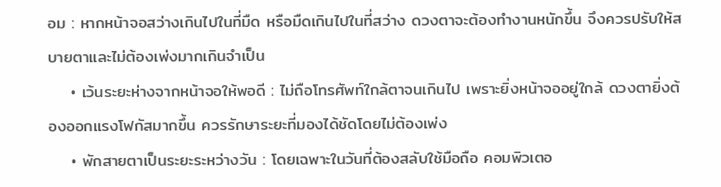อม : หากหน้าจอสว่างเกินไปในที่มืด หรือมืดเกินไปในที่สว่าง ดวงตาจะต้องทำงานหนักขึ้น จึงควรปรับให้สบายตาและไม่ต้องเพ่งมากเกินจำเป็น
    • เว้นระยะห่างจากหน้าจอให้พอดี : ไม่ถือโทรศัพท์ใกล้ตาจนเกินไป เพราะยิ่งหน้าจออยู่ใกล้ ดวงตายิ่งต้องออกแรงโฟกัสมากขึ้น ควรรักษาระยะที่มองได้ชัดโดยไม่ต้องเพ่ง
    • พักสายตาเป็นระยะระหว่างวัน : โดยเฉพาะในวันที่ต้องสลับใช้มือถือ คอมพิวเตอ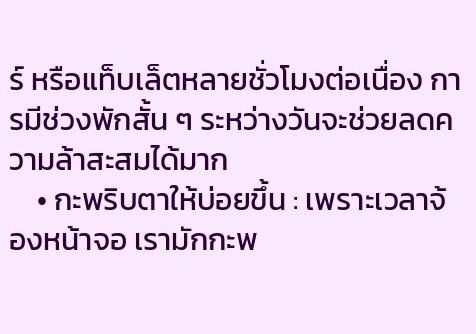ร์ หรือแท็บเล็ตหลายชั่วโมงต่อเนื่อง การมีช่วงพักสั้น ๆ ระหว่างวันจะช่วยลดความล้าสะสมได้มาก
    • กะพริบตาให้บ่อยขึ้น : เพราะเวลาจ้องหน้าจอ เรามักกะพ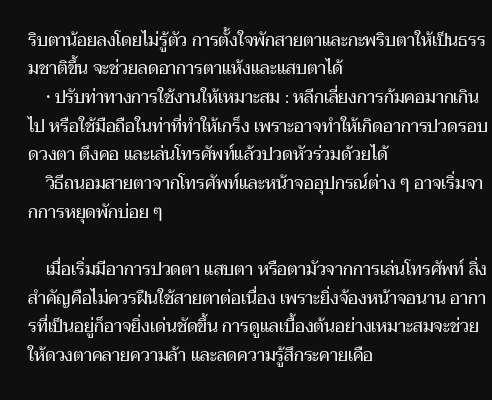ริบตาน้อยลงโดยไม่รู้ตัว การตั้งใจพักสายตาและกะพริบตาให้เป็นธรรมชาติขึ้น จะช่วยลดอาการตาแห้งและแสบตาได้
    • ปรับท่าทางการใช้งานให้เหมาะสม : หลีกเลี่ยงการก้มคอมากเกินไป หรือใช้มือถือในท่าที่ทำให้เกร็ง เพราะอาจทำให้เกิดอาการปวดรอบดวงตา ตึงคอ และเล่นโทรศัพท์แล้วปวดหัวร่วมด้วยได้
    วิธีถนอมสายตาจากโทรศัพท์และหน้าจออุปกรณ์ต่าง ๆ อาจเริ่มจากการหยุดพักบ่อย ๆ

    เมื่อเริ่มมีอาการปวดตา แสบตา หรือตามัวจากการเล่นโทรศัพท์ สิ่งสำคัญคือไม่ควรฝืนใช้สายตาต่อเนื่อง เพราะยิ่งจ้องหน้าจอนาน อาการที่เป็นอยู่ก็อาจยิ่งเด่นชัดขึ้น การดูแลเบื้องต้นอย่างเหมาะสมจะช่วยให้ดวงตาคลายความล้า และลดความรู้สึกระคายเคือ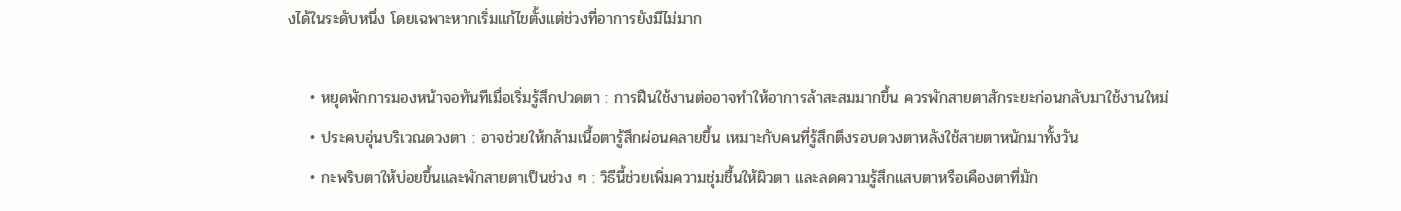งได้ในระดับหนึ่ง โดยเฉพาะหากเริ่มแก้ไขตั้งแต่ช่วงที่อาการยังมีไม่มาก

    • หยุดพักการมองหน้าจอทันทีเมื่อเริ่มรู้สึกปวดตา : การฝืนใช้งานต่ออาจทำให้อาการล้าสะสมมากขึ้น ควรพักสายตาสักระยะก่อนกลับมาใช้งานใหม่
    • ประคบอุ่นบริเวณดวงตา : อาจช่วยให้กล้ามเนื้อตารู้สึกผ่อนคลายขึ้น เหมาะกับคนที่รู้สึกตึงรอบดวงตาหลังใช้สายตาหนักมาทั้งวัน
    • กะพริบตาให้บ่อยขึ้นและพักสายตาเป็นช่วง ๆ : วิธีนี้ช่วยเพิ่มความชุ่มชื้นให้ผิวตา และลดความรู้สึกแสบตาหรือเคืองตาที่มัก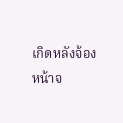เกิดหลังจ้องหน้าจ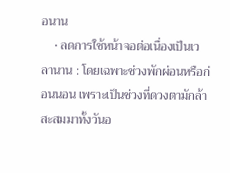อนาน
    • ลดการใช้หน้าจอต่อเนื่องเป็นเวลานาน : โดยเฉพาะช่วงพักผ่อนหรือก่อนนอน เพราะเป็นช่วงที่ดวงตามักล้าสะสมมาทั้งวันอ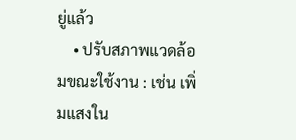ยู่แล้ว
    • ปรับสภาพแวดล้อมขณะใช้งาน : เช่น เพิ่มแสงใน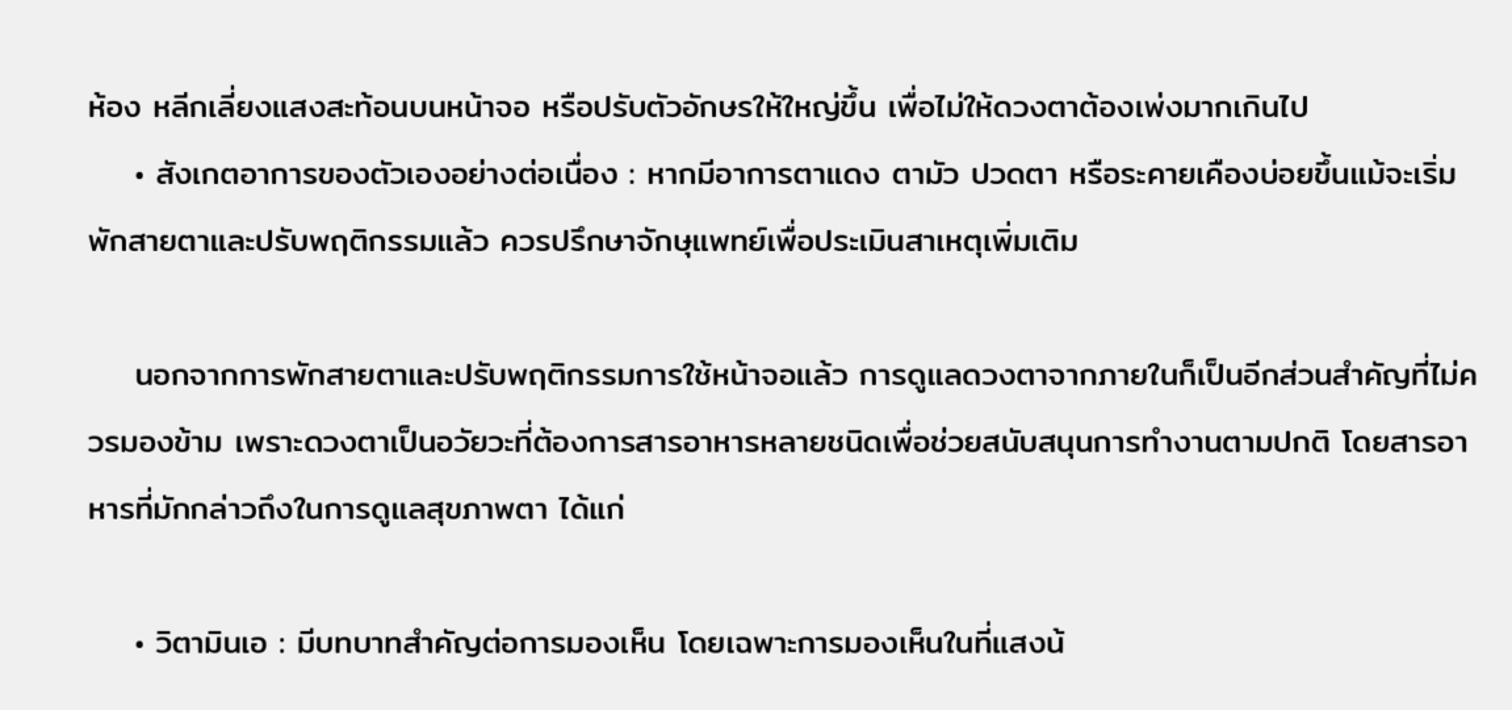ห้อง หลีกเลี่ยงแสงสะท้อนบนหน้าจอ หรือปรับตัวอักษรให้ใหญ่ขึ้น เพื่อไม่ให้ดวงตาต้องเพ่งมากเกินไป
    • สังเกตอาการของตัวเองอย่างต่อเนื่อง : หากมีอาการตาแดง ตามัว ปวดตา หรือระคายเคืองบ่อยขึ้นแม้จะเริ่มพักสายตาและปรับพฤติกรรมแล้ว ควรปรึกษาจักษุแพทย์เพื่อประเมินสาเหตุเพิ่มเติม

    นอกจากการพักสายตาและปรับพฤติกรรมการใช้หน้าจอแล้ว การดูแลดวงตาจากภายในก็เป็นอีกส่วนสำคัญที่ไม่ควรมองข้าม เพราะดวงตาเป็นอวัยวะที่ต้องการสารอาหารหลายชนิดเพื่อช่วยสนับสนุนการทำงานตามปกติ โดยสารอาหารที่มักกล่าวถึงในการดูแลสุขภาพตา ได้แก่

    • วิตามินเอ : มีบทบาทสำคัญต่อการมองเห็น โดยเฉพาะการมองเห็นในที่แสงน้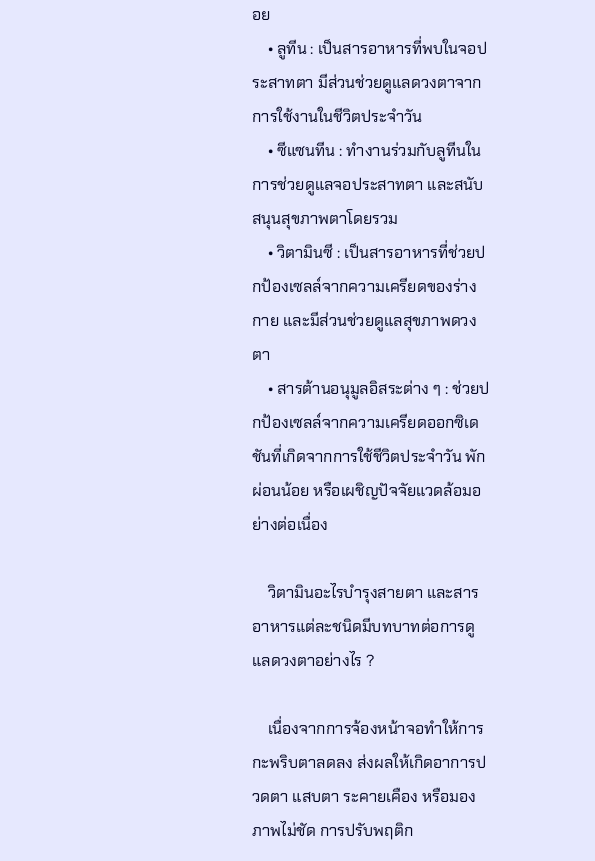อย
    • ลูทีน : เป็นสารอาหารที่พบในจอประสาทตา มีส่วนช่วยดูแลดวงตาจากการใช้งานในชีวิตประจำวัน
    • ซีแซนทีน : ทำงานร่วมกับลูทีนในการช่วยดูแลจอประสาทตา และสนับสนุนสุขภาพตาโดยรวม
    • วิตามินซี : เป็นสารอาหารที่ช่วยปกป้องเซลล์จากความเครียดของร่างกาย และมีส่วนช่วยดูแลสุขภาพดวงตา
    • สารต้านอนุมูลอิสระต่าง ๆ : ช่วยปกป้องเซลล์จากความเครียดออกซิเดชันที่เกิดจากการใช้ชีวิตประจำวัน พักผ่อนน้อย หรือเผชิญปัจจัยแวดล้อมอย่างต่อเนื่อง

    วิตามินอะไรบำรุงสายตา และสารอาหารแต่ละชนิดมีบทบาทต่อการดูแลดวงตาอย่างไร ?

    เนื่องจากการจ้องหน้าจอทำให้การกะพริบตาลดลง ส่งผลให้เกิดอาการปวดตา แสบตา ระคายเคือง หรือมองภาพไม่ชัด การปรับพฤติก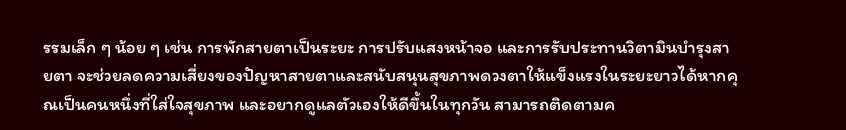รรมเล็ก ๆ น้อย ๆ เช่น การพักสายตาเป็นระยะ การปรับแสงหน้าจอ และการรับประทานวิตามินบำรุงสายตา จะช่วยลดความเสี่ยงของปัญหาสายตาและสนับสนุนสุขภาพดวงตาให้แข็งแรงในระยะยาวได้หากคุณเป็นคนหนึ่งที่ใส่ใจสุขภาพ และอยากดูแลตัวเองให้ดีขึ้นในทุกวัน สามารถติดตามค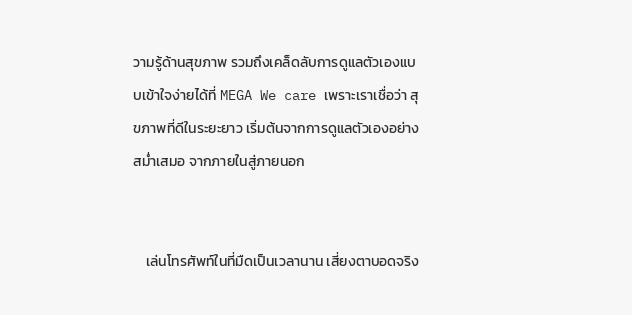วามรู้ด้านสุขภาพ รวมถึงเคล็ดลับการดูแลตัวเองแบบเข้าใจง่ายได้ที่ MEGA We care เพราะเราเชื่อว่า สุขภาพที่ดีในระยะยาว เริ่มต้นจากการดูแลตัวเองอย่างสม่ำเสมอ จากภายในสู่ภายนอก


    เล่นโทรศัพท์ในที่มืดเป็นเวลานาน เสี่ยงตาบอดจริง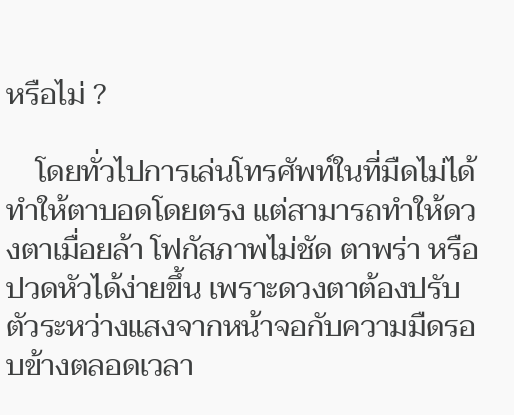หรือไม่ ?

    โดยทั่วไปการเล่นโทรศัพท์ในที่มืดไม่ได้ทำให้ตาบอดโดยตรง แต่สามารถทำให้ดวงตาเมื่อยล้า โฟกัสภาพไม่ชัด ตาพร่า หรือปวดหัวได้ง่ายขึ้น เพราะดวงตาต้องปรับตัวระหว่างแสงจากหน้าจอกับความมืดรอบข้างตลอดเวลา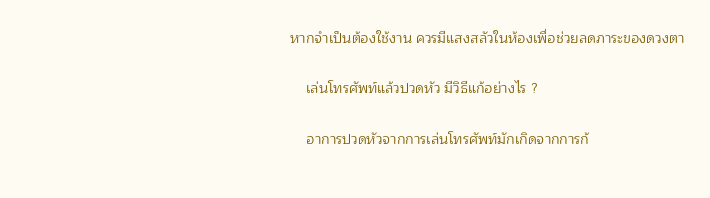หากจำเป็นต้องใช้งาน ควรมีแสงสลัวในห้องเพื่อช่วยลดภาระของดวงตา

    เล่นโทรศัพท์แล้วปวดหัว มีวิธีแก้อย่างไร ?

    อาการปวดหัวจากการเล่นโทรศัพท์มักเกิดจากการก้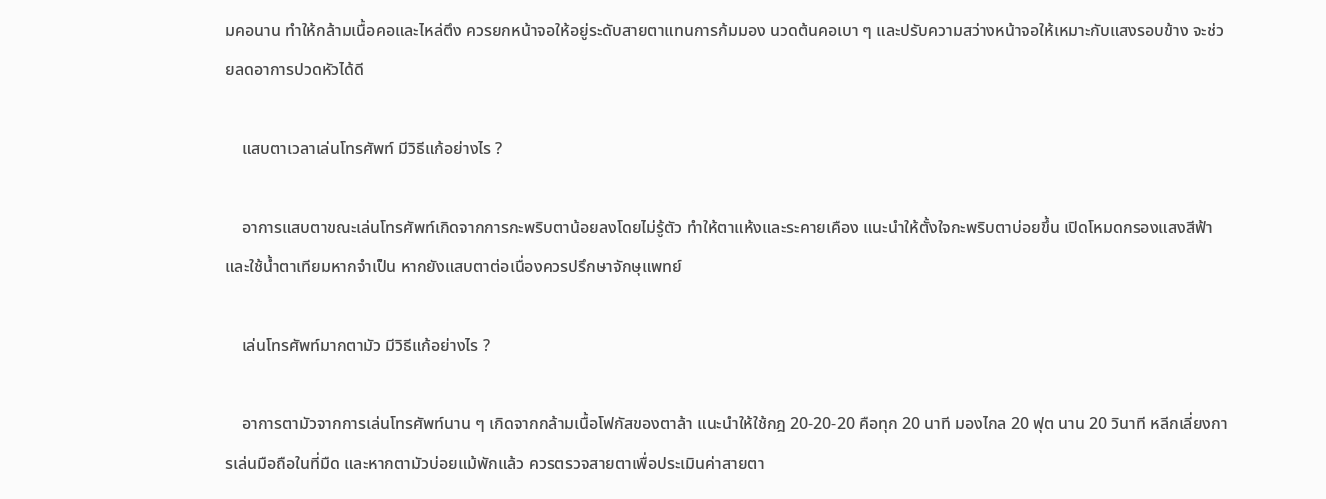มคอนาน ทำให้กล้ามเนื้อคอและไหล่ตึง ควรยกหน้าจอให้อยู่ระดับสายตาแทนการก้มมอง นวดต้นคอเบา ๆ และปรับความสว่างหน้าจอให้เหมาะกับแสงรอบข้าง จะช่วยลดอาการปวดหัวได้ดี

    แสบตาเวลาเล่นโทรศัพท์ มีวิธีแก้อย่างไร ?

    อาการแสบตาขณะเล่นโทรศัพท์เกิดจากการกะพริบตาน้อยลงโดยไม่รู้ตัว ทำให้ตาแห้งและระคายเคือง แนะนำให้ตั้งใจกะพริบตาบ่อยขึ้น เปิดโหมดกรองแสงสีฟ้า และใช้น้ำตาเทียมหากจำเป็น หากยังแสบตาต่อเนื่องควรปรึกษาจักษุแพทย์

    เล่นโทรศัพท์มากตามัว มีวิธีแก้อย่างไร ?

    อาการตามัวจากการเล่นโทรศัพท์นาน ๆ เกิดจากกล้ามเนื้อโฟกัสของตาล้า แนะนำให้ใช้กฎ 20-20-20 คือทุก 20 นาที มองไกล 20 ฟุต นาน 20 วินาที หลีกเลี่ยงการเล่นมือถือในที่มืด และหากตามัวบ่อยแม้พักแล้ว ควรตรวจสายตาเพื่อประเมินค่าสายตา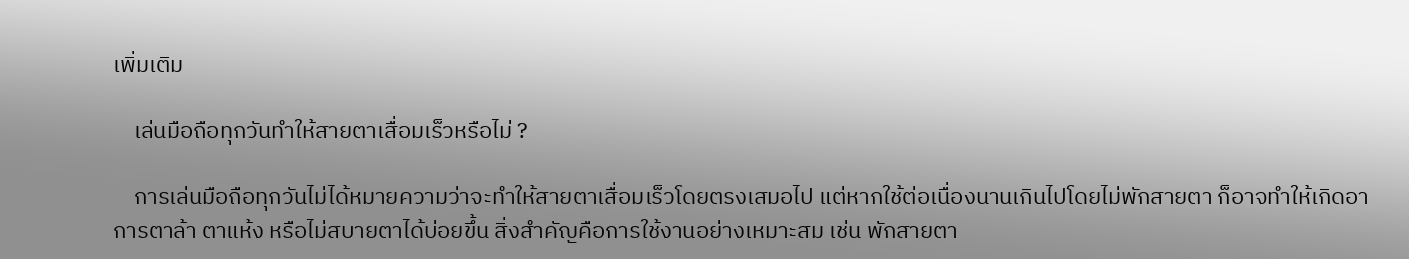เพิ่มเติม

    เล่นมือถือทุกวันทำให้สายตาเสื่อมเร็วหรือไม่ ?

    การเล่นมือถือทุกวันไม่ได้หมายความว่าจะทำให้สายตาเสื่อมเร็วโดยตรงเสมอไป แต่หากใช้ต่อเนื่องนานเกินไปโดยไม่พักสายตา ก็อาจทำให้เกิดอาการตาล้า ตาแห้ง หรือไม่สบายตาได้บ่อยขึ้น สิ่งสำคัญคือการใช้งานอย่างเหมาะสม เช่น พักสายตา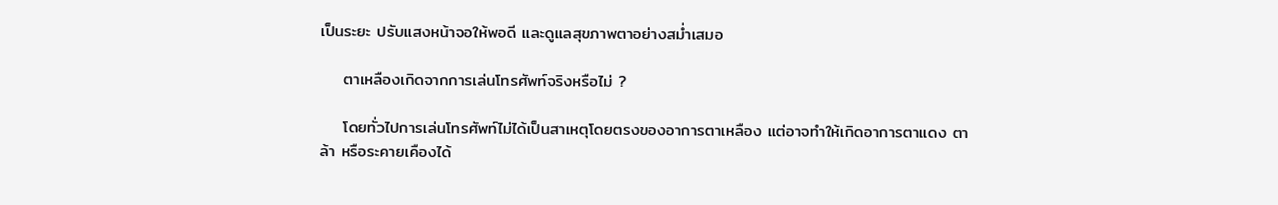เป็นระยะ ปรับแสงหน้าจอให้พอดี และดูแลสุขภาพตาอย่างสม่ำเสมอ

    ตาเหลืองเกิดจากการเล่นโทรศัพท์จริงหรือไม่ ?

    โดยทั่วไปการเล่นโทรศัพท์ไม่ได้เป็นสาเหตุโดยตรงของอาการตาเหลือง แต่อาจทำให้เกิดอาการตาแดง ตาล้า หรือระคายเคืองได้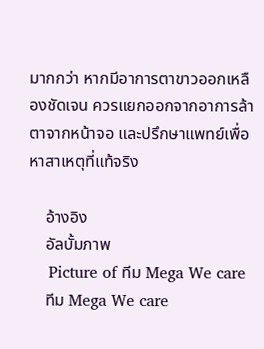มากกว่า หากมีอาการตาขาวออกเหลืองชัดเจน ควรแยกออกจากอาการล้าตาจากหน้าจอ และปรึกษาแพทย์เพื่อหาสาเหตุที่แท้จริง

    อ้างอิง
    อัลบั้มภาพ
    Picture of ทีม Mega We care
    ทีม Mega We care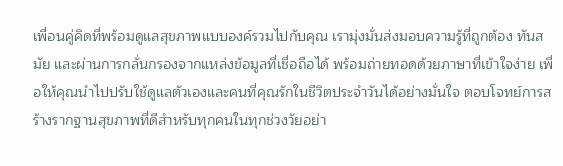เพื่อนคู่คิดที่พร้อมดูแลสุขภาพแบบองค์รวมไปกับคุณ เรามุ่งมั่นส่งมอบความรู้ที่ถูกต้อง ทันสมัย และผ่านการกลั่นกรองจากแหล่งข้อมูลที่เชื่อถือได้ พร้อมถ่ายทอดด้วยภาษาที่เข้าใจง่าย เพื่อให้คุณนำไปปรับใช้ดูแลตัวเองและคนที่คุณรักในชีวิตประจำวันได้อย่างมั่นใจ ตอบโจทย์การสร้างรากฐานสุขภาพที่ดีสำหรับทุกคนในทุกช่วงวัยอย่า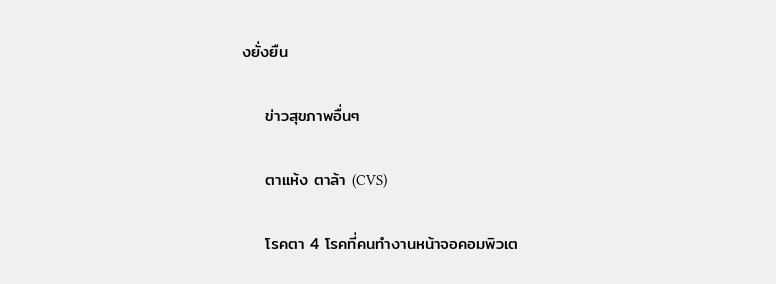งยั่งยืน

    ข่าวสุขภาพอื่นๆ

    ตาแห้ง ตาล้า (CVS)

    โรคตา 4 โรคที่คนทำงานหน้าจอคอมพิวเต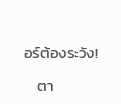อร์ต้องระวัง!

    ตา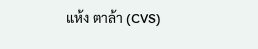แห้ง ตาล้า (CVS)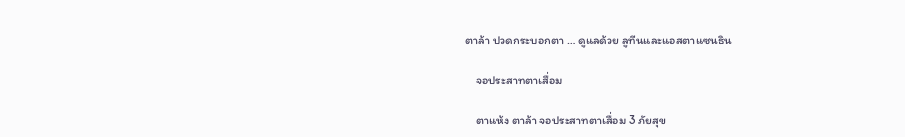ตาล้า ปวดกระบอกตา … ดูแลด้วย ลูทีนและแอสตาแซนธิน

    จอประสาทตาเสื่อม

    ตาแห้ง ตาล้า จอประสาทตาเสื่อม 3 ภัยสุข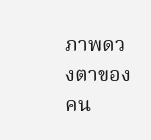ภาพดวงตาของคน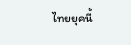ไทยยุคนี้